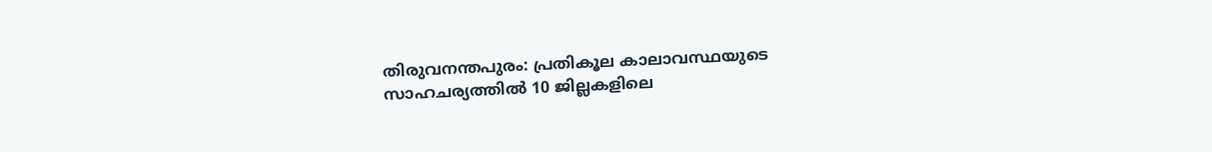തിരുവനന്തപുരം: പ്രതികൂല കാലാവസ്ഥയുടെ സാഹചര്യത്തിൽ 10 ജില്ലകളിലെ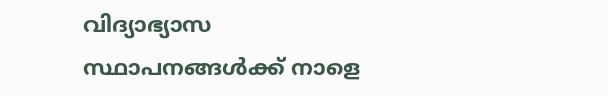വിദ്യാഭ്യാസ സ്ഥാപനങ്ങൾക്ക് നാളെ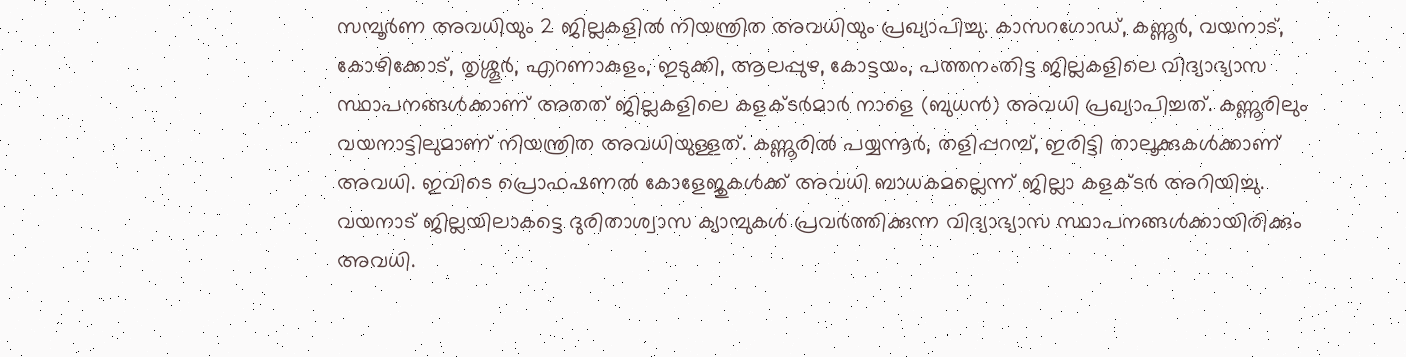സമ്പൂർണ അവധിയും 2 ജില്ലകളിൽ നിയന്ത്രിത അവധിയും പ്രഖ്യാപിച്ചു. കാസറഗോഡ്, കണ്ണൂർ, വയനാട്, കോഴിക്കോട്, തൃശ്ശൂർ, എറണാകുളം, ഇടുക്കി, ആലപ്പുഴ, കോട്ടയം, പത്തനംതിട്ട ജില്ലകളിലെ വിദ്യാഭ്യാസ സ്ഥാപനങ്ങൾക്കാണ് അതത് ജില്ലകളിലെ കളക്ടർമാർ നാളെ (ബുധൻ) അവധി പ്രഖ്യാപിച്ചത്. കണ്ണൂരിലും വയനാട്ടിലുമാണ് നിയന്ത്രിത അവധിയുള്ളത്. കണ്ണൂരിൽ പയ്യന്നൂർ, തളിപ്പറമ്പ്, ഇരിട്ടി താലൂക്കുകൾക്കാണ് അവധി. ഇവിടെ പ്രൊഫഷണൽ കോളേജുകൾക്ക് അവധി ബാധകമല്ലെന്ന് ജില്ലാ കളക്ടർ അറിയിച്ചു. വയനാട് ജില്ലയിലാകട്ടെ ദുരിതാശ്വാസ ക്യാമ്പുകൾ പ്രവർത്തിക്കുന്ന വിദ്യാഭ്യാസ സ്ഥാപനങ്ങൾക്കായിരിക്കും അവധി.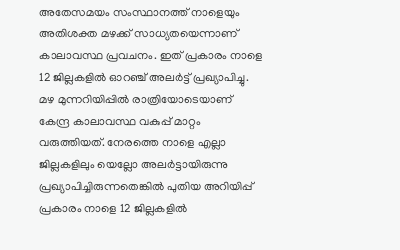അതേസമയം സംസ്ഥാനത്ത് നാളെയും അതിശക്ത മഴക്ക് സാധ്യതയെന്നാണ് കാലാവസ്ഥ പ്രവചനം. ഇത് പ്രകാരം നാളെ 12 ജില്ലകളിൽ ഓറഞ്ച് അലർട്ട് പ്രഖ്യാപിച്ചു. മഴ മുന്നറിയിപ്പിൽ രാത്രിയോടെയാണ് കേന്ദ്ര കാലാവസ്ഥ വകുപ്പ് മാറ്റം വരുത്തിയത്. നേരത്തെ നാളെ എല്ലാ ജില്ലകളിലും യെല്ലോ അലർട്ടായിരുന്നു പ്രഖ്യാപിച്ചിരുന്നതെങ്കിൽ പുതിയ അറിയിപ്പ് പ്രകാരം നാളെ 12 ജില്ലകളിൽ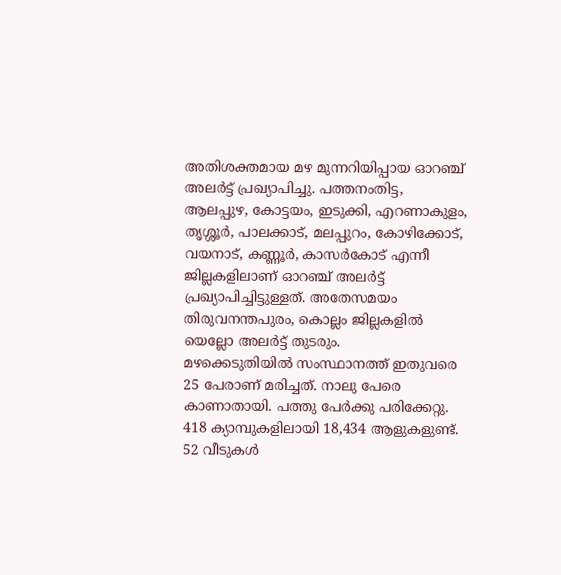അതിശക്തമായ മഴ മുന്നറിയിപ്പായ ഓറഞ്ച് അലർട്ട് പ്രഖ്യാപിച്ചു. പത്തനംതിട്ട, ആലപ്പുഴ, കോട്ടയം, ഇടുക്കി, എറണാകുളം, തൃശ്ശൂർ, പാലക്കാട്, മലപ്പുറം, കോഴിക്കോട്, വയനാട്, കണ്ണൂർ, കാസർകോട് എന്നീ ജില്ലകളിലാണ് ഓറഞ്ച് അലർട്ട് പ്രഖ്യാപിച്ചിട്ടുള്ളത്. അതേസമയം തിരുവനന്തപുരം, കൊല്ലം ജില്ലകളിൽ യെല്ലോ അലർട്ട് തുടരും.
മഴക്കെടുതിയിൽ സംസ്ഥാനത്ത് ഇതുവരെ 25 പേരാണ് മരിച്ചത്. നാലു പേരെ കാണാതായി. പത്തു പേർക്കു പരിക്കേറ്റു. 418 ക്യാമ്പുകളിലായി 18,434 ആളുകളുണ്ട്. 52 വീടുകൾ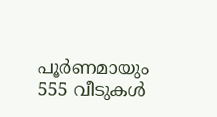പൂർണമായും 555 വീടുകൾ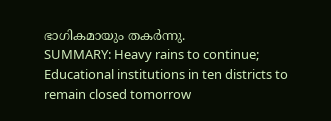ഭാഗികമായും തകർന്നു.
SUMMARY: Heavy rains to continue; Educational institutions in ten districts to remain closed tomorrow